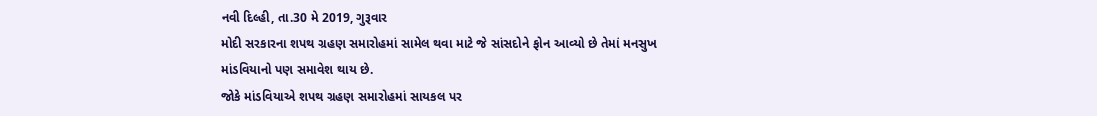નવી દિલ્હી, તા.30 મે 2019, ગુરૂવાર
મોદી સરકારના શપથ ગ્રહણ સમારોહમાં સામેલ થવા માટે જે સાંસદોને ફોન આવ્યો છે તેમાં મનસુખ માંડવિયાનો પણ સમાવેશ થાય છે.
જોકે માંડવિયાએ શપથ ગ્રહણ સમારોહમાં સાયકલ પર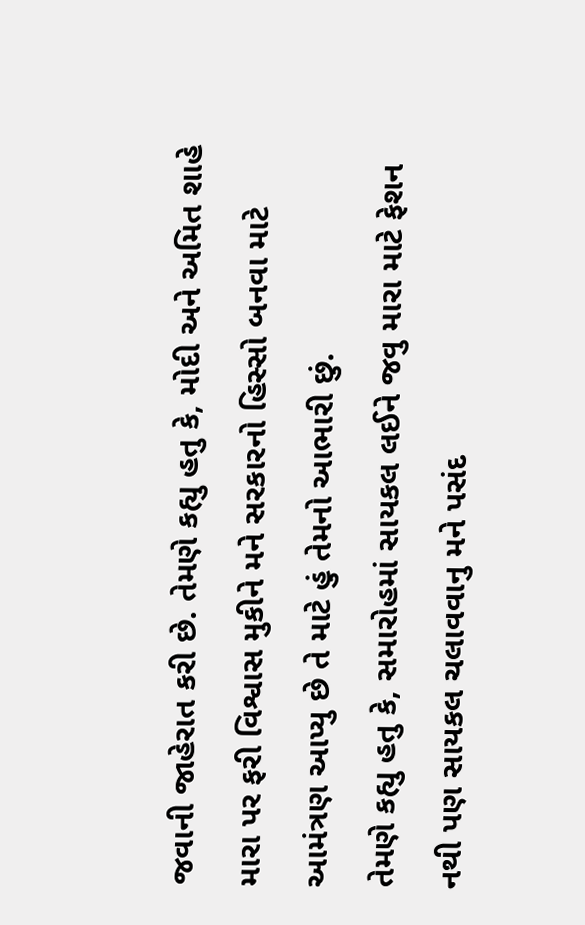જવાની જાહેરાત કરી છે. તેમણે કહ્યુ હતુ કે, મોદી અને અમિત શાહે મારા પર ફરી વિશ્વાસ મુકીને મને સરકારનો હિસ્સો બનવા માટે આમંત્રણ આપ્યુ છે તે માટે હું તેમનો આભારી છું.
તેમણે કહ્યુ હતુ કે, સમારોહમાં સાયકલ લઈને જવુ મારા માટે ફેશન નથી પણ સાયકલ ચલાવવાનુ મને પસંદ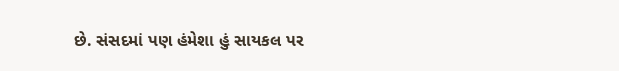છે. સંસદમાં પણ હંમેશા હું સાયકલ પર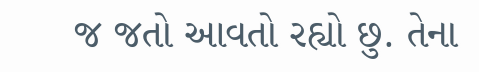જ જતો આવતો રહ્યો છુ. તેના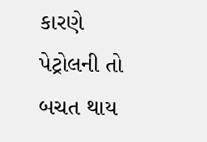કારણે પેટ્રોલની તો બચત થાય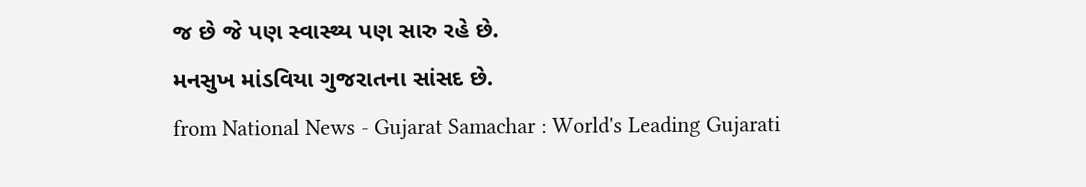જ છે જે પણ સ્વાસ્થ્ય પણ સારુ રહે છે.
મનસુખ માંડવિયા ગુજરાતના સાંસદ છે.
from National News - Gujarat Samachar : World's Leading Gujarati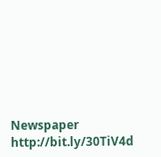Newspaper http://bit.ly/30TiV4d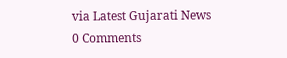via Latest Gujarati News
0 Comments